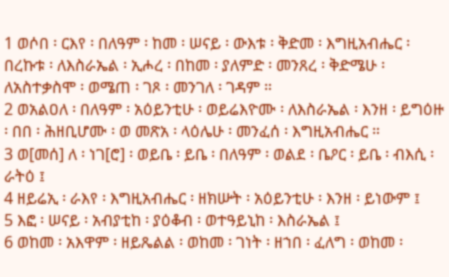1 ወሶበ ፡ ርእየ ፡ በለዓም ፡ ከመ ፡ ሠናይ ፡ ውእቱ ፡ ቅድመ ፡ እግዚአብሔር ፡ በረኩቱ ፡ ለእስራኤል ፡ ኢሖረ ፡ በከመ ፡ ያለምድ ፡ መንጸረ ፡ ቅድሜሁ ፡ ለአስተቃስሞ ፡ ወሜጠ ፡ ገጾ ፡ መንገለ ፡ ገዳም ።
2 ወአልዐለ ፡ በለዓም ፡ አዕይንቲሁ ፡ ወይሬእዮሙ ፡ ለእስራኤል ፡ እንዘ ፡ ይግዕዙ ፡ በበ ፡ ሕዘቢሆሙ ፡ ወ መጽአ ፡ ላዕሌሁ ፡ መንፈሰ ፡ እግዚአብሔር ።
3 ወ[መሰ] ለ ፡ ነገ[ሮ] ፡ ወይቤ ፡ ይቤ ፡ በለዓም ፡ ወልደ ፡ ቤዖር ፡ ይቤ ፡ ብእሲ ፡ ራትዕ ፤
4 ዘይሬኢ ፡ ራእየ ፡ እግዚአብሔር ፡ ዘክሡት ፡ አዕይንቲሁ ፡ እንዘ ፡ ይነውም ፤
5 እፎ ፡ ሠናይ ፡ አብያቲከ ፡ ያዕቆብ ፡ ወተዓይኒከ ፡ እስራኤል ፤
6 ወከመ ፡ አእዋም ፡ ዘይጼልል ፡ ወከመ ፡ ገነት ፡ ዘኀበ ፡ ፈለግ ፡ ወከመ ፡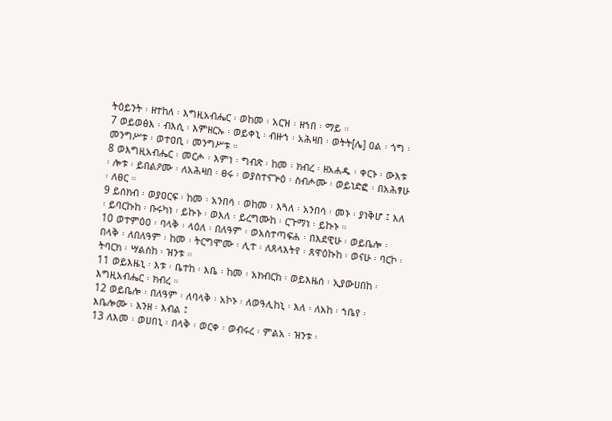ትዕይንት ፡ ዘተከለ ፡ እግዚአብሔር ፡ ወከመ ፡ አርዝ ፡ ዘኀበ ፡ ማይ ።
7 ወይወፅእ ፡ ብእሲ ፡ እምዘርኡ ፡ ወይቀኒ ፡ ብዙኀ ፡ አሕዛበ ፡ ወትት[ሌ] ዐል ፡ ጎግ ፡ መንግሥቱ ፡ ወተዐቢ ፡ መንግሥቱ ።
8 ወእግዚአብሔር ፡ መርሖ ፡ እምነ ፡ ግብጽ ፡ ከመ ፡ ክብረ ፡ ዘአሐዱ ፡ ቀርኑ ፡ ውእቱ ፡ ሎቱ ፡ ይበልዖሙ ፡ ለአሕዛበ ፡ ፀሩ ፡ ወያስተናጕዕ ፡ ስብሖሙ ፡ ወይነድፎ ፡ በአሕፃሁ ፡ ለፀር ።
9 ይሰክብ ፡ ወያዐርፍ ፡ ከመ ፡ አንበሳ ፡ ወከመ ፡ እጓለ ፡ አንበሳ ፡ መኑ ፡ ያነቅሆ ፤ እለ ፡ ይባርኩከ ፡ ቡሩካነ ፡ ይኩኑ ፡ ወእለ ፡ ይረግሙከ ፡ ርጉማነ ፡ ይኩኑ ።
10 ወተምዕዐ ፡ ባላቅ ፡ ላዕለ ፡ በለዓም ፡ ወአስተጣፍሐ ፡ በእደዊሁ ፡ ወይቤሎ ፡ በላቅ ፡ ለበለዓም ፡ ከመ ፡ ትርግሞሙ ፡ ሊተ ፡ ለጸላእትየ ፡ ጸዋዕኩከ ፡ ወናሁ ፡ ባርኮ ፡ ትባርክ ፡ ሣልስከ ፡ ዝንቱ ።
11 ወይእዜኒ ፡ እቱ ፡ ቤተከ ፡ እቤ ፡ ከመ ፡ አክብርከ ፡ ወይእዜሰ ፡ ኢያውሀበከ ፡ እግዚአብሔር ፡ ክብረ ።
12 ወይቤሎ ፡ በለዓም ፡ ለባላቅ ፡ አኮኑ ፡ ለወዓሊከኒ ፡ እለ ፡ ለአከ ፡ ኀቤየ ፡ እቤሎሙ ፡ እንዘ ፡ እብል ፤
13 ለእመ ፡ ወሀበኒ ፡ በላቅ ፡ ወርቀ ፡ ወብሩረ ፡ ምልአ ፡ ዝንቱ ፡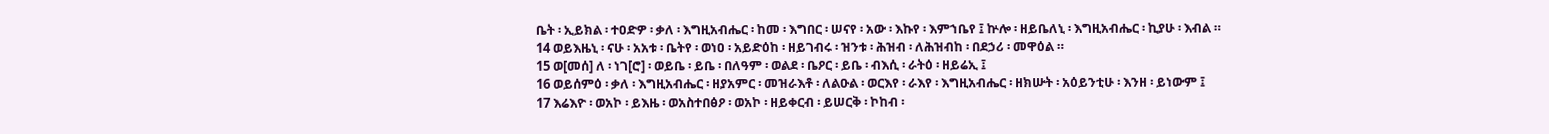ቤት ፡ ኢይክል ፡ ተዐድዎ ፡ ቃለ ፡ እግዚአብሔር ፡ ከመ ፡ እግበር ፡ ሠናየ ፡ አው ፡ እኩየ ፡ እምኀቤየ ፤ ኵሎ ፡ ዘይቤለኒ ፡ እግዚአብሔር ፡ ኪያሁ ፡ እብል ።
14 ወይእዜኒ ፡ ናሁ ፡ አአቱ ፡ ቤትየ ፡ ወነዐ ፡ አይድዕከ ፡ ዘይገብሩ ፡ ዝንቱ ፡ ሕዝብ ፡ ለሕዝብከ ፡ በደኃሪ ፡ መዋዕል ።
15 ወ[መሰ] ለ ፡ ነገ[ሮ] ፡ ወይቤ ፡ ይቤ ፡ በለዓም ፡ ወልደ ፡ ቤዖር ፡ ይቤ ፡ ብእሲ ፡ ራትዕ ፡ ዘይሬኢ ፤
16 ወይሰምዕ ፡ ቃለ ፡ እግዚአብሔር ፡ ዘያአምር ፡ መዝራእቶ ፡ ለልዑል ፡ ወርእየ ፡ ራእየ ፡ እግዚአብሔር ፡ ዘክሡት ፡ አዕይንቲሁ ፡ እንዘ ፡ ይነውም ፤
17 እሬእዮ ፡ ወአኮ ፡ ይእዜ ፡ ወአስተበፅዖ ፡ ወአኮ ፡ ዘይቀርብ ፡ ይሠርቅ ፡ ኮከብ ፡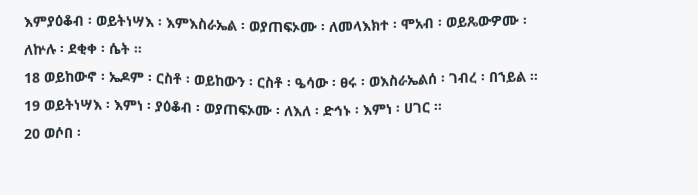እምያዕቆብ ፡ ወይትነሣእ ፡ እምእስራኤል ፡ ወያጠፍኦሙ ፡ ለመላእክተ ፡ ሞአብ ፡ ወይጼውዎሙ ፡ ለኵሉ ፡ ደቂቀ ፡ ሴት ።
18 ወይከውኖ ፡ ኤዶም ፡ ርስቶ ፡ ወይከውን ፡ ርስቶ ፡ ዔሳው ፡ ፀሩ ፡ ወእስራኤልሰ ፡ ገብረ ፡ በኀይል ።
19 ወይትነሣእ ፡ እምነ ፡ ያዕቆብ ፡ ወያጠፍኦሙ ፡ ለእለ ፡ ድኅኑ ፡ እምነ ፡ ሀገር ።
20 ወሶበ ፡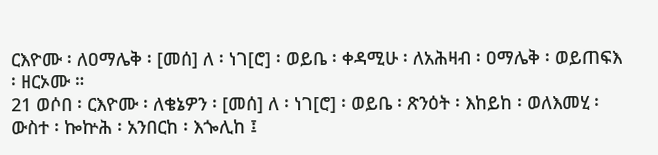ርእዮሙ ፡ ለዐማሌቅ ፡ [መሰ] ለ ፡ ነገ[ሮ] ፡ ወይቤ ፡ ቀዳሚሁ ፡ ለአሕዛብ ፡ ዐማሌቅ ፡ ወይጠፍእ ፡ ዘርኦሙ ።
21 ወሶበ ፡ ርእዮሙ ፡ ለቄኔዎን ፡ [መሰ] ለ ፡ ነገ[ሮ] ፡ ወይቤ ፡ ጽንዕት ፡ እከይከ ፡ ወለእመሂ ፡ ውስተ ፡ ኰኵሕ ፡ አንበርከ ፡ እጐሊከ ፤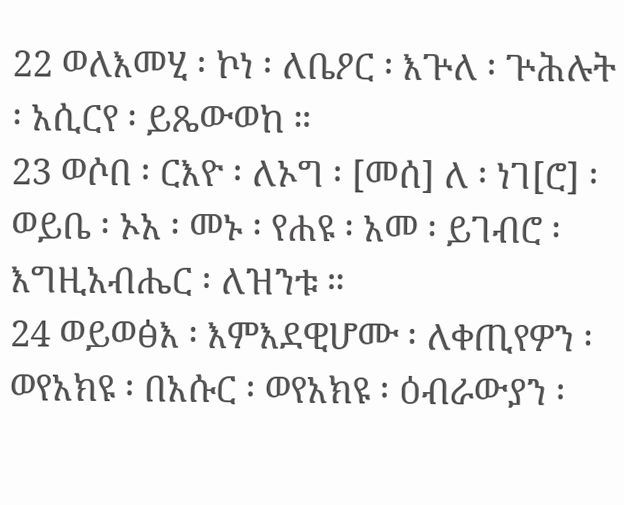22 ወለእመሂ ፡ ኮነ ፡ ለቤዖር ፡ እጕለ ፡ ጕሕሉት ፡ አሲርየ ፡ ይጼውወከ ።
23 ወሶበ ፡ ርእዮ ፡ ለኦግ ፡ [መሰ] ለ ፡ ነገ[ሮ] ፡ ወይቤ ፡ ኦአ ፡ መኑ ፡ የሐዩ ፡ አመ ፡ ይገብሮ ፡ እግዚአብሔር ፡ ለዝንቱ ።
24 ወይወፅእ ፡ እምእደዊሆሙ ፡ ለቀጢየዎን ፡ ወየአክዩ ፡ በአሱር ፡ ወየአክዩ ፡ ዕብራውያን ፡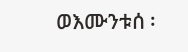ወእሙንቱሰ ፡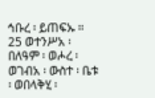ኅቡረ ፡ ይጠፍኡ ።
25 ወተንሥአ ፡ በለዓም ፡ ወሖረ ፡ ወገብአ ፡ ውስተ ፡ ቤቱ ፡ ወበላቅሂ ፡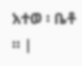አተወ ፡ ቤቶ ። |